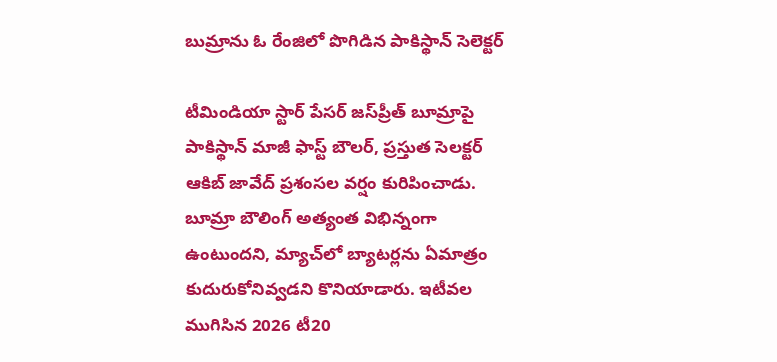బుమ్రాను ఓ రేంజిలో పొగిడిన పాకిస్థాన్ సెలెక్టర్

టీమిండియా స్టార్ పేసర్ జస్‌ప్రీత్ బూమ్రాపై పాకిస్థాన్ మాజీ ఫాస్ట్ బౌలర్, ప్రస్తుత సెలక్టర్ ఆకిబ్ జావేద్ ప్రశంసల వర్షం కురిపించాడు. బూమ్రా బౌలింగ్ అత్యంత విభిన్నంగా ఉంటుందని, మ్యాచ్‌లో బ్యాటర్లను ఏమాత్రం కుదురుకోనివ్వడని కొనియాడారు. ఇటీవల ముగిసిన 2026 టీ20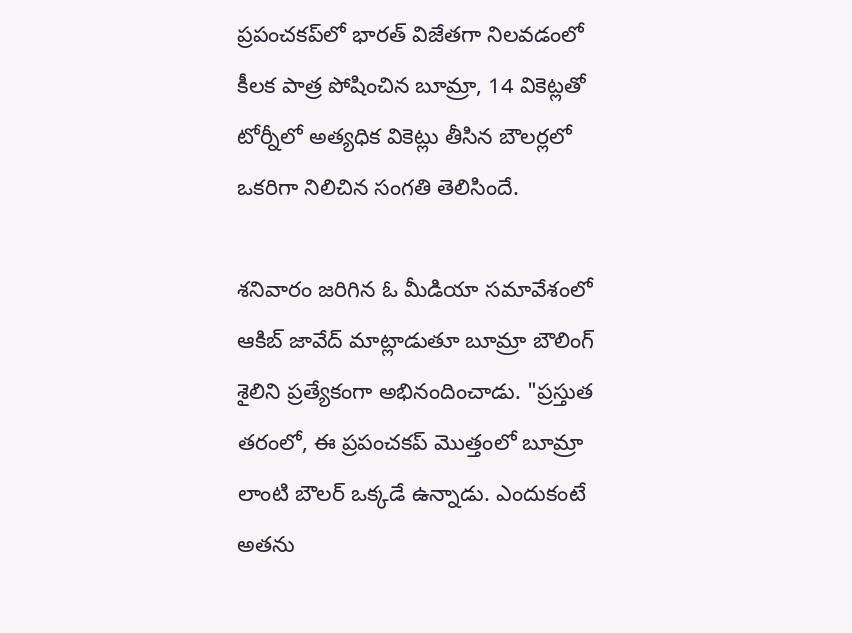ప్రపంచకప్‌లో భారత్ విజేతగా నిలవడంలో కీలక పాత్ర పోషించిన బూమ్రా, 14 వికెట్లతో టోర్నీలో అత్యధిక వికెట్లు తీసిన బౌలర్లలో ఒకరిగా నిలిచిన సంగతి తెలిసిందే.

శనివారం జరిగిన ఓ మీడియా సమావేశంలో ఆకిబ్ జావేద్ మాట్లాడుతూ బూమ్రా బౌలింగ్ శైలిని ప్రత్యేకంగా అభినందించాడు. "ప్రస్తుత తరంలో, ఈ ప్రపంచకప్ మొత్తంలో బూమ్రా లాంటి బౌలర్ ఒక్కడే ఉన్నాడు. ఎందుకంటే అతను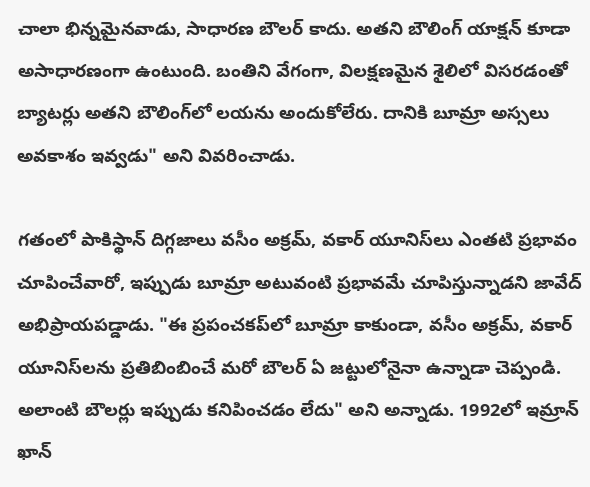చాలా భిన్నమైనవాడు, సాధారణ బౌలర్ కాదు. అతని బౌలింగ్ యాక్షన్ కూడా అసాధారణంగా ఉంటుంది. బంతిని వేగంగా, విలక్షణమైన శైలిలో విసరడంతో బ్యాటర్లు అతని బౌలింగ్‌లో లయను అందుకోలేరు. దానికి బూమ్రా అస్సలు అవకాశం ఇవ్వడు" అని వివరించాడు.

గతంలో పాకిస్థాన్ దిగ్గజాలు వసీం అక్రమ్, వకార్ యూనిస్‌లు ఎంతటి ప్రభావం చూపించేవారో, ఇప్పుడు బూమ్రా అటువంటి ప్రభావమే చూపిస్తున్నాడని జావేద్ అభిప్రాయపడ్డాడు. "ఈ ప్రపంచకప్‌లో బూమ్రా కాకుండా, వసీం అక్రమ్, వకార్ యూనిస్‌లను ప్రతిబింబించే మరో బౌలర్ ఏ జట్టులోనైనా ఉన్నాడా చెప్పండి. అలాంటి బౌలర్లు ఇప్పుడు కనిపించడం లేదు" అని అన్నాడు. 1992లో ఇమ్రాన్ ఖాన్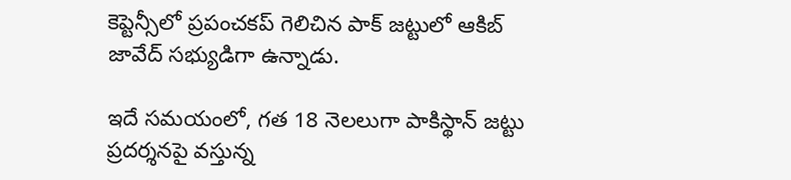కెప్టెన్సీలో ప్రపంచకప్ గెలిచిన పాక్ జట్టులో ఆకిబ్ జావేద్ సభ్యుడిగా ఉన్నాడు.

ఇదే సమయంలో, గత 18 నెలలుగా పాకిస్థాన్ జట్టు ప్రదర్శనపై వస్తున్న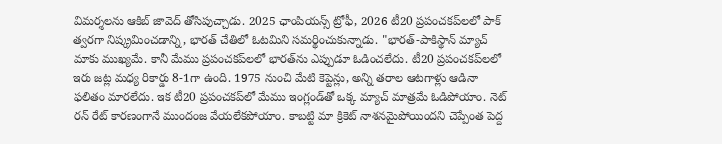విమర్శలను ఆకిబ్ జావెద్ తోసిపుచ్చాడు. 2025 ఛాంపియన్స్ ట్రోఫీ, 2026 టీ20 ప్రపంచకప్‌లలో పాక్ త్వరగా నిష్క్రమించడాన్ని, భారత్ చేతిలో ఓటమిని సమర్థించుకున్నాడు. "భారత్-పాకిస్థాన్ మ్యాచ్ మాకు ముఖ్యమే. కానీ మేము ప్రపంచకప్‌లలో భారత్‌ను ఎప్పుడూ ఓడించలేదు. టీ20 ప్రపంచకప్‌లలో ఇరు జట్ల మధ్య రికార్డు 8-1గా ఉంది. 1975 నుంచి మేటి కెప్టెన్లు, అన్ని తరాల ఆటగాళ్లు ఆడినా ఫలితం మారలేదు. ఇక టీ20 ప్రపంచకప్‌లో మేము ఇంగ్లండ్‌తో ఒక్క మ్యాచ్ మాత్రమే ఓడిపోయాం. నెట్ రన్ రేట్ కారణంగానే ముందంజ వేయలేకపోయాం. కాబట్టి మా క్రికెట్ నాశనమైపోయిందని చెప్పేంత పెద్ద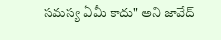సమస్య ఏమీ కాదు" అని జావేద్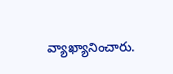వ్యాఖ్యానించారు.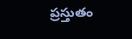ప్రస్తుతం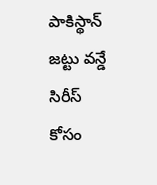పాకిస్థాన్ జట్టు వన్డే సిరీస్ కోసం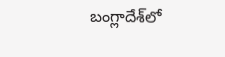బంగ్లాదేశ్‌లో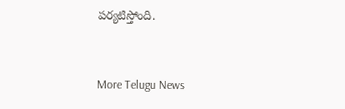పర్యటిస్తోంది.


More Telugu News